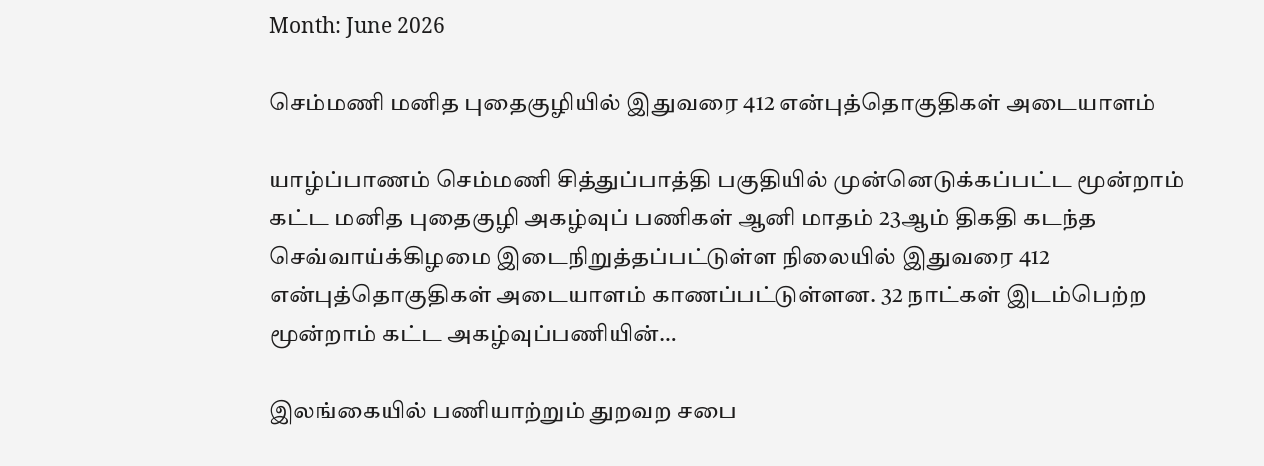Month: June 2026

செம்மணி மனித புதைகுழியில் இதுவரை 412 என்புத்தொகுதிகள் அடையாளம்

யாழ்ப்பாணம் செம்மணி சித்துப்பாத்தி பகுதியில் முன்னெடுக்கப்பட்ட மூன்றாம் கட்ட மனித புதைகுழி அகழ்வுப் பணிகள் ஆனி மாதம் 23ஆம் திகதி கடந்த செவ்வாய்க்கிழமை இடைநிறுத்தப்பட்டுள்ள நிலையில் இதுவரை 412 என்புத்தொகுதிகள் அடையாளம் காணப்பட்டுள்ளன. 32 நாட்கள் இடம்பெற்ற மூன்றாம் கட்ட அகழ்வுப்பணியின்…

இலங்கையில் பணியாற்றும் துறவற சபை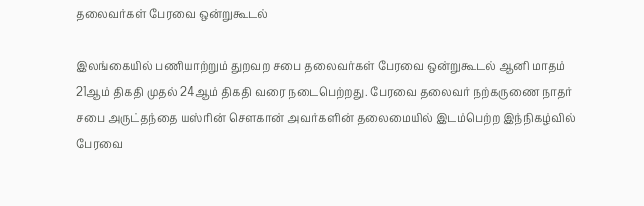தலைவர்கள் பேரவை ஒன்றுகூடல்

இலங்கையில் பணியாற்றும் துறவற சபை தலைவர்கள் பேரவை ஒன்றுகூடல் ஆனி மாதம் 21ஆம் திகதி முதல் 24ஆம் திகதி வரை நடைபெற்றது. பேரவை தலைவர் நற்கருணை நாதர் சபை அருட்தந்தை யஸ்ரின் சௌகான் அவர்களின் தலைமையில் இடம்பெற்ற இந்நிகழ்வில் பேரவை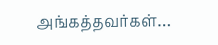அங்கத்தவர்கள்…